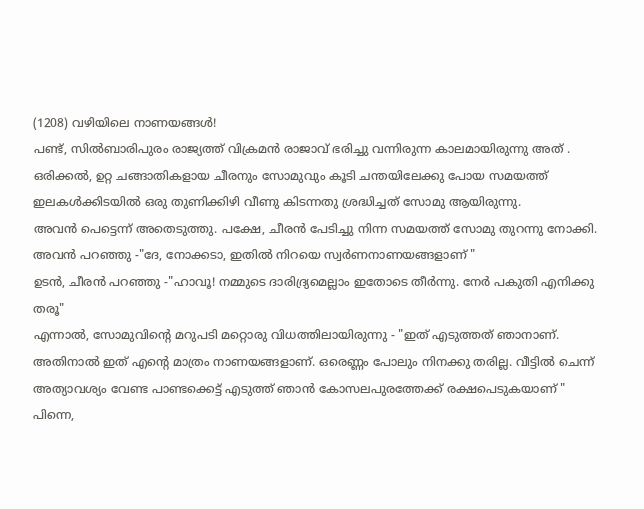(1208) വഴിയിലെ നാണയങ്ങൾ!
പണ്ട്, സിൽബാരിപുരം രാജ്യത്ത് വിക്രമൻ രാജാവ് ഭരിച്ചു വന്നിരുന്ന കാലമായിരുന്നു അത് . ഒരിക്കൽ, ഉറ്റ ചങ്ങാതികളായ ചീരനും സോമുവും കൂടി ചന്തയിലേക്കു പോയ സമയത്ത് ഇലകൾക്കിടയിൽ ഒരു തുണിക്കിഴി വീണു കിടന്നതു ശ്രദ്ധിച്ചത് സോമു ആയിരുന്നു.
അവൻ പെട്ടെന്ന് അതെടുത്തു. പക്ഷേ, ചീരൻ പേടിച്ചു നിന്ന സമയത്ത് സോമു തുറന്നു നോക്കി.
അവൻ പറഞ്ഞു -"ദേ, നോക്കടാ, ഇതിൽ നിറയെ സ്വർണനാണയങ്ങളാണ് "
ഉടൻ, ചീരൻ പറഞ്ഞു -"ഹാവൂ! നമ്മുടെ ദാരിദ്ര്യമെല്ലാം ഇതോടെ തീർന്നു. നേർ പകുതി എനിക്കു തരൂ"
എന്നാൽ, സോമുവിൻ്റെ മറുപടി മറ്റൊരു വിധത്തിലായിരുന്നു - "ഇത് എടുത്തത് ഞാനാണ്. അതിനാൽ ഇത് എൻ്റെ മാത്രം നാണയങ്ങളാണ്. ഒരെണ്ണം പോലും നിനക്കു തരില്ല. വീട്ടിൽ ചെന്ന് അത്യാവശ്യം വേണ്ട പാണ്ടക്കെട്ട് എടുത്ത് ഞാൻ കോസലപുരത്തേക്ക് രക്ഷപെടുകയാണ് "
പിന്നെ,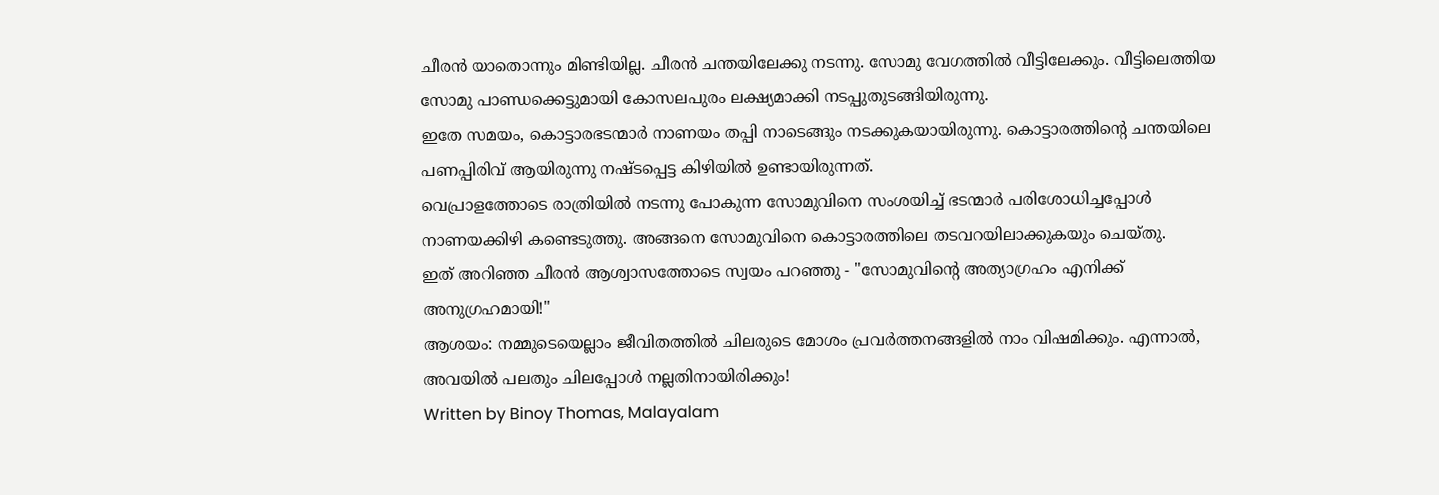ചീരൻ യാതൊന്നും മിണ്ടിയില്ല. ചീരൻ ചന്തയിലേക്കു നടന്നു. സോമു വേഗത്തിൽ വീട്ടിലേക്കും. വീട്ടിലെത്തിയ സോമു പാണ്ഡക്കെട്ടുമായി കോസലപുരം ലക്ഷ്യമാക്കി നടപ്പുതുടങ്ങിയിരുന്നു.
ഇതേ സമയം, കൊട്ടാരഭടന്മാർ നാണയം തപ്പി നാടെങ്ങും നടക്കുകയായിരുന്നു. കൊട്ടാരത്തിൻ്റെ ചന്തയിലെ പണപ്പിരിവ് ആയിരുന്നു നഷ്ടപ്പെട്ട കിഴിയിൽ ഉണ്ടായിരുന്നത്.
വെപ്രാളത്തോടെ രാത്രിയിൽ നടന്നു പോകുന്ന സോമുവിനെ സംശയിച്ച് ഭടന്മാർ പരിശോധിച്ചപ്പോൾ നാണയക്കിഴി കണ്ടെടുത്തു. അങ്ങനെ സോമുവിനെ കൊട്ടാരത്തിലെ തടവറയിലാക്കുകയും ചെയ്തു.
ഇത് അറിഞ്ഞ ചീരൻ ആശ്വാസത്തോടെ സ്വയം പറഞ്ഞു - "സോമുവിൻ്റെ അത്യാഗ്രഹം എനിക്ക് അനുഗ്രഹമായി!"
ആശയം: നമ്മുടെയെല്ലാം ജീവിതത്തിൽ ചിലരുടെ മോശം പ്രവർത്തനങ്ങളിൽ നാം വിഷമിക്കും. എന്നാൽ, അവയിൽ പലതും ചിലപ്പോൾ നല്ലതിനായിരിക്കും!
Written by Binoy Thomas, Malayalam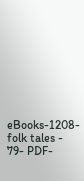eBooks-1208-folk tales - 79- PDF-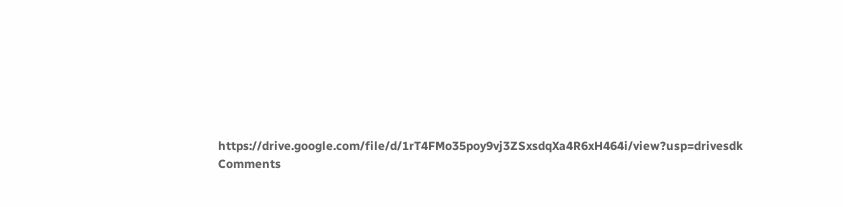https://drive.google.com/file/d/1rT4FMo35poy9vj3ZSxsdqXa4R6xH464i/view?usp=drivesdk
Comments